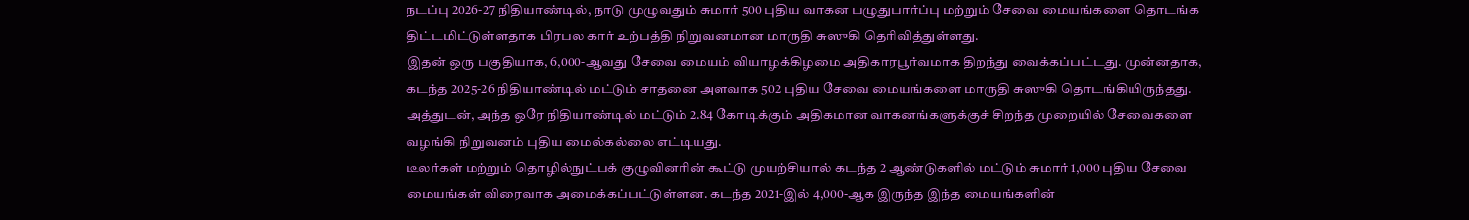நடப்பு 2026-27 நிதியாண்டில், நாடு முழுவதும் சுமார் 500 புதிய வாகன பழுதுபார்ப்பு மற்றும் சேவை மையங்களை தொடங்க திட்டமிட்டுள்ளதாக பிரபல கார் உற்பத்தி நிறுவனமான மாருதி சுஸுகி தெரிவித்துள்ளது.
இதன் ஒரு பகுதியாக, 6,000-ஆவது சேவை மையம் வியாழக்கிழமை அதிகாரபூர்வமாக திறந்து வைக்கப்பட்டது. முன்னதாக, கடந்த 2025-26 நிதியாண்டில் மட்டும் சாதனை அளவாக 502 புதிய சேவை மையங்களை மாருதி சுஸுகி தொடங்கியிருந்தது. அத்துடன், அந்த ஒரே நிதியாண்டில் மட்டும் 2.84 கோடிக்கும் அதிகமான வாகனங்களுக்குச் சிறந்த முறையில் சேவைகளை வழங்கி நிறுவனம் புதிய மைல்கல்லை எட்டியது.
டீலர்கள் மற்றும் தொழில்நுட்பக் குழுவினரின் கூட்டு முயற்சியால் கடந்த 2 ஆண்டுகளில் மட்டும் சுமார் 1,000 புதிய சேவை மையங்கள் விரைவாக அமைக்கப்பட்டுள்ளன. கடந்த 2021-இல் 4,000-ஆக இருந்த இந்த மையங்களின்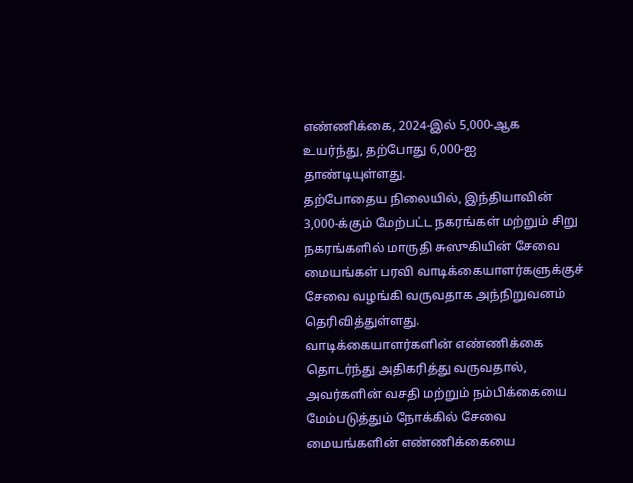எண்ணிக்கை, 2024-இல் 5,000-ஆக உயர்ந்து, தற்போது 6,000-ஐ தாண்டியுள்ளது.
தற்போதைய நிலையில், இந்தியாவின் 3,000-க்கும் மேற்பட்ட நகரங்கள் மற்றும் சிறு நகரங்களில் மாருதி சுஸுகியின் சேவை மையங்கள் பரவி வாடிக்கையாளர்களுக்குச் சேவை வழங்கி வருவதாக அந்நிறுவனம் தெரிவித்துள்ளது.
வாடிக்கையாளர்களின் எண்ணிக்கை தொடர்ந்து அதிகரித்து வருவதால், அவர்களின் வசதி மற்றும் நம்பிக்கையை மேம்படுத்தும் நோக்கில் சேவை மையங்களின் எண்ணிக்கையை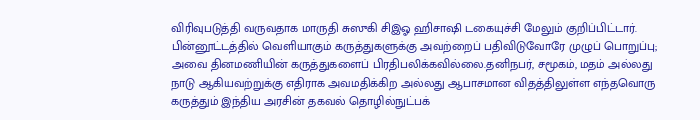விரிவுபடுத்தி வருவதாக மாருதி சுஸுகி சிஇஓ ஹிசாஷி டகையுச்சி மேலும் குறிப்பிட்டார்.
பின்னூட்டத்தில் வெளியாகும் கருத்துகளுக்கு அவற்றைப் பதிவிடுவோரே முழுப் பொறுப்பு; அவை தினமணியின் கருத்துகளைப் பிரதிபலிக்கவில்லை.தனிநபர், சமூகம், மதம் அல்லது நாடு ஆகியவற்றுக்கு எதிராக அவமதிக்கிற அல்லது ஆபாசமான விதத்திலுள்ள எந்தவொரு கருத்தும் இந்திய அரசின் தகவல் தொழில்நுட்பக்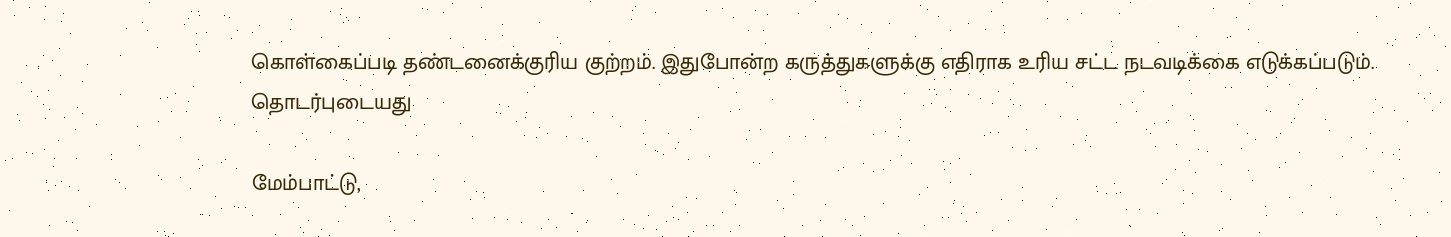கொள்கைப்படி தண்டனைக்குரிய குற்றம். இதுபோன்ற கருத்துகளுக்கு எதிராக உரிய சட்ட நடவடிக்கை எடுக்கப்படும்.
தொடர்புடையது

மேம்பாட்டு,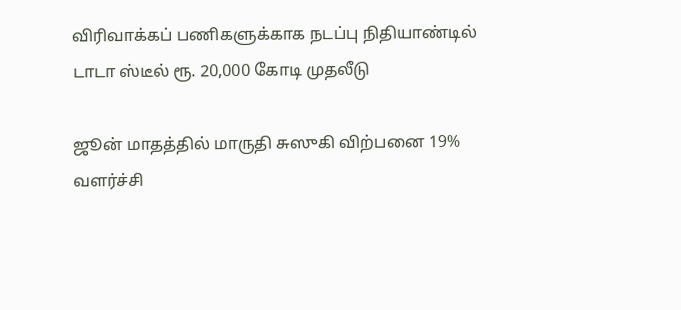விரிவாக்கப் பணிகளுக்காக நடப்பு நிதியாண்டில் டாடா ஸ்டீல் ரூ. 20,000 கோடி முதலீடு

ஜூன் மாதத்தில் மாருதி சுஸுகி விற்பனை 19% வளர்ச்சி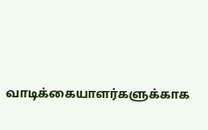வாடிக்கையாளர்களுக்காக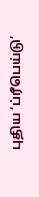புதிய ‘ப்ரீபெய்டு’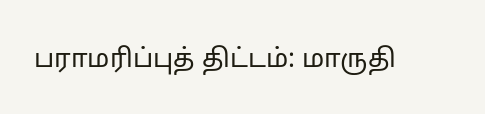பராமரிப்புத் திட்டம்: மாருதி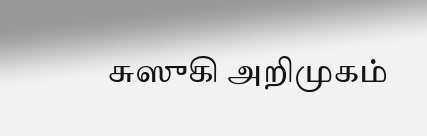சுஸுகி அறிமுகம்